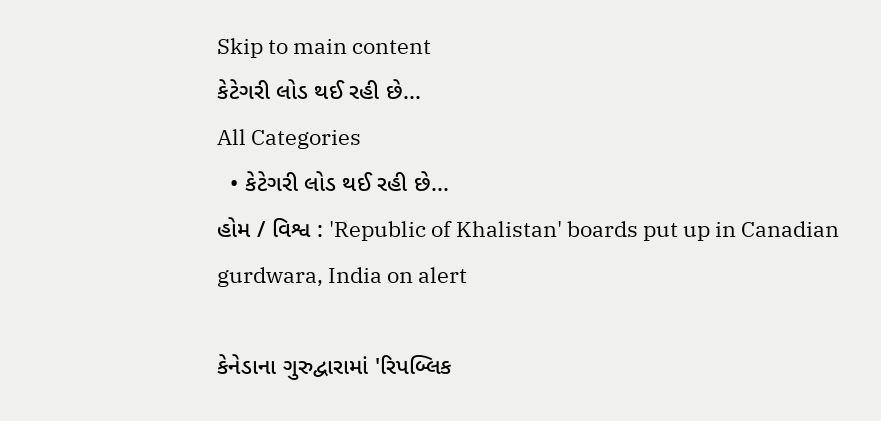Skip to main content
કેટેગરી લોડ થઈ રહી છે...
All Categories
  • કેટેગરી લોડ થઈ રહી છે...
હોમ / વિશ્વ : 'Republic of Khalistan' boards put up in Canadian gurdwara, India on alert

કેનેડાના ગુરુદ્વારામાં 'રિપબ્લિક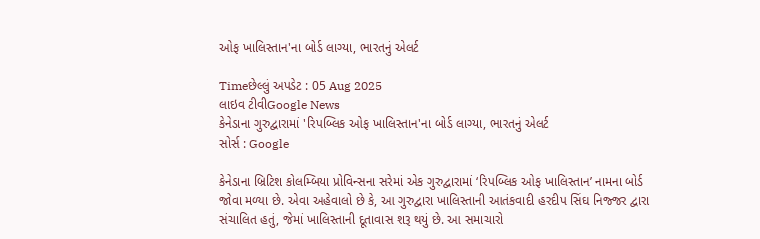ઓફ ખાલિસ્તાન'ના બોર્ડ લાગ્યા, ભારતનું એલર્ટ

Timeછેલ્લું અપડેટ : 05 Aug 2025
લાઇવ ટીવીGoogle News
કેનેડાના ગુરુદ્વારામાં 'રિપબ્લિક ઓફ ખાલિસ્તાન'ના બોર્ડ લાગ્યા, ભારતનું એલર્ટ
સોર્સ : Google

કેનેડાના બ્રિટિશ કોલમ્બિયા પ્રોવિન્સના સરેમાં એક ગુરુદ્વારામાં ‘રિપબ્લિક ઓફ ખાલિસ્તાન’ નામના બોર્ડ જોવા મળ્યા છે. એવા અહેવાલો છે કે, આ ગુરુદ્વારા ખાલિસ્તાની આતંકવાદી હરદીપ સિંઘ નિજ્જર દ્વારા સંચાલિત હતું, જેમાં ખાલિસ્તાની દૂતાવાસ શરૂ થયું છે. આ સમાચારો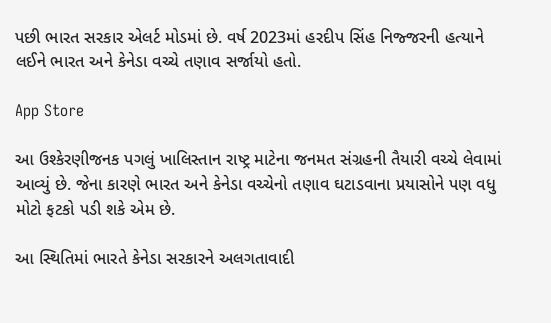પછી ભારત સરકાર એલર્ટ મોડમાં છે. વર્ષ 2023માં હરદીપ સિંહ નિજ્જરની હત્યાને લઈને ભારત અને કેનેડા વચ્ચે તણાવ સર્જાયો હતો.

App Store

આ ઉશ્કેરણીજનક પગલું ખાલિસ્તાન રાષ્ટ્ર માટેના જનમત સંગ્રહની તૈયારી વચ્ચે લેવામાં આવ્યું છે. જેના કારણે ભારત અને કેનેડા વચ્ચેનો તણાવ ઘટાડવાના પ્રયાસોને પણ વધુ મોટો ફટકો પડી શકે એમ છે.

આ સ્થિતિમાં ભારતે કેનેડા સરકારને અલગતાવાદી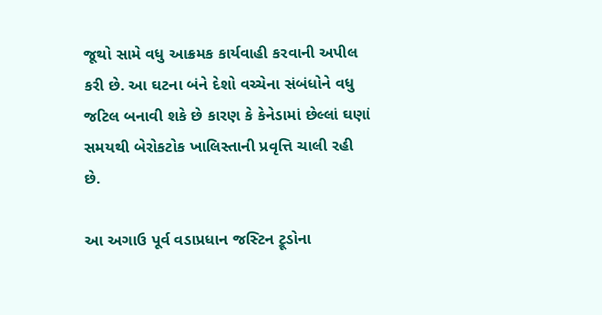જૂથો સામે વધુ આક્રમક કાર્યવાહી કરવાની અપીલ કરી છે. આ ઘટના બંને દેશો વચ્ચેના સંબંધોને વધુ જટિલ બનાવી શકે છે કારણ કે કેનેડામાં છેલ્લાં ઘણાં સમયથી બેરોકટોક ખાલિસ્તાની પ્રવૃત્તિ ચાલી રહી છે.

આ અગાઉ પૂર્વ વડાપ્રધાન જસ્ટિન ટ્રૂડોના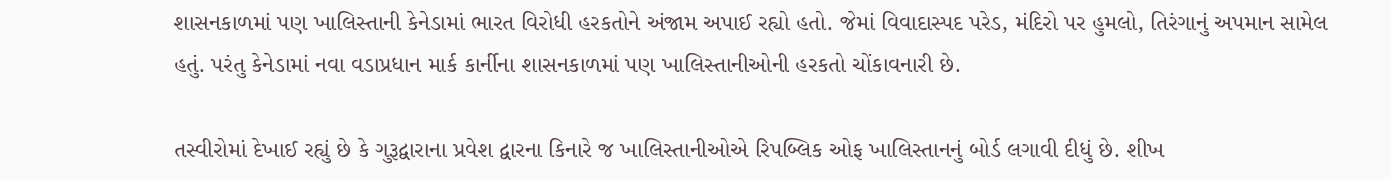શાસનકાળમાં પણ ખાલિસ્તાની કેનેડામાં ભારત વિરોધી હરકતોને અંજામ અપાઈ રહ્યો હતો. જેમાં વિવાદાસ્પદ પરેડ, મંદિરો પર હુમલો, તિરંગાનું અપમાન સામેલ હતું. પરંતુ કેનેડામાં નવા વડાપ્રધાન માર્ક કાર્નીના શાસનકાળમાં પણ ખાલિસ્તાનીઓની હરકતો ચોંકાવનારી છે.

તસ્વીરોમાં દેખાઈ રહ્યું છે કે ગુરૂદ્વારાના પ્રવેશ દ્વારના કિનારે જ ખાલિસ્તાનીઓએ રિપબ્લિક ઓફ ખાલિસ્તાનનું બોર્ડ લગાવી દીધું છે. શીખ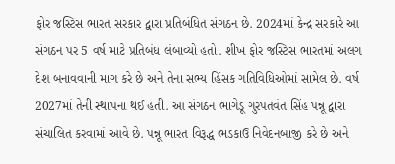ફોર જસ્ટિસ ભારત સરકાર દ્વારા પ્રતિબંધિત સંગઠન છે. 2024માં કેન્દ્ર સરકારે આ સંગઠન પર 5 વર્ષ માટે પ્રતિબંધ લંબાવ્યો હતો. શીખ ફોર જસ્ટિસ ભારતમાં અલગ દેશ બનાવવાની માગ કરે છે અને તેના સભ્ય હિંસક ગતિવિધિઓમાં સામેલ છે. વર્ષ 2027માં તેની સ્થાપના થઈ હતી. આ સંગઠન ભાગેડૂ ગુરપતવંત સિંહ પન્નૂ દ્વારા સંચાલિત કરવામાં આવે છે. પન્નૂ ભારત વિરૂદ્ધ ભડકાઉ નિવેદનબાજી કરે છે અને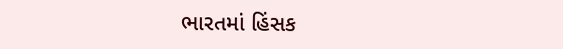ભારતમાં હિંસક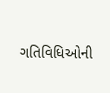ગતિવિધિઓની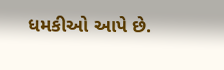ધમકીઓ આપે છે.